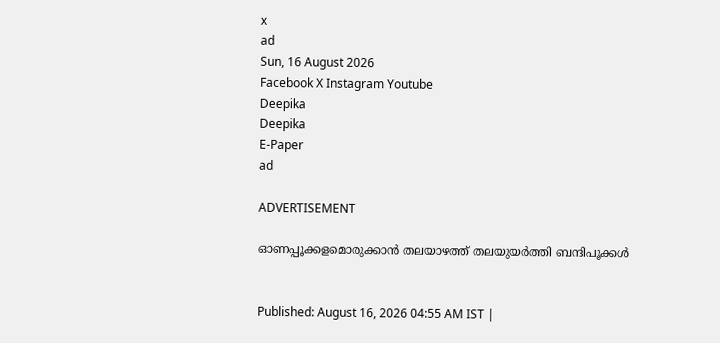x
ad
Sun, 16 August 2026
Facebook X Instagram Youtube
Deepika
Deepika
E-Paper
ad

ADVERTISEMENT

ഓണപ്പൂക്കളമൊരുക്കാൻ തലയാഴത്ത് തലയുയർത്തി ബന്ദിപൂക്കൾ


Published: August 16, 2026 04:55 AM IST |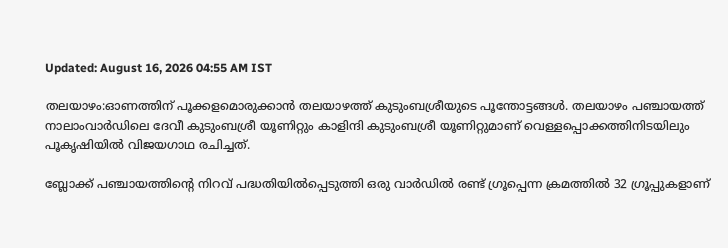Updated: August 16, 2026 04:55 AM IST

തലയാഴം:ഓണത്തിന് പൂക്കളമൊരുക്കാൻ തലയാഴത്ത് കുടുംബശ്രീയുടെ പൂന്തോട്ടങ്ങൾ. തലയാഴം പഞ്ചായത്ത് നാലാംവാർഡിലെ ദേവീ കുടുംബശ്രീ യൂണിറ്റും കാളിന്ദി കുടുംബശ്രീ യൂണിറ്റുമാണ് വെള്ളപ്പൊക്കത്തിനിടയിലും പൂകൃഷിയിൽ വിജയഗാഥ രചിച്ചത്.

ബ്ലോക്ക് പഞ്ചായത്തിന്‍റെ നിറവ് പദ്ധതിയിൽപ്പെടുത്തി ഒരു വാർഡിൽ രണ്ട് ഗ്രൂപ്പെന്ന ക്രമത്തിൽ 32 ഗ്രൂപ്പുകളാണ്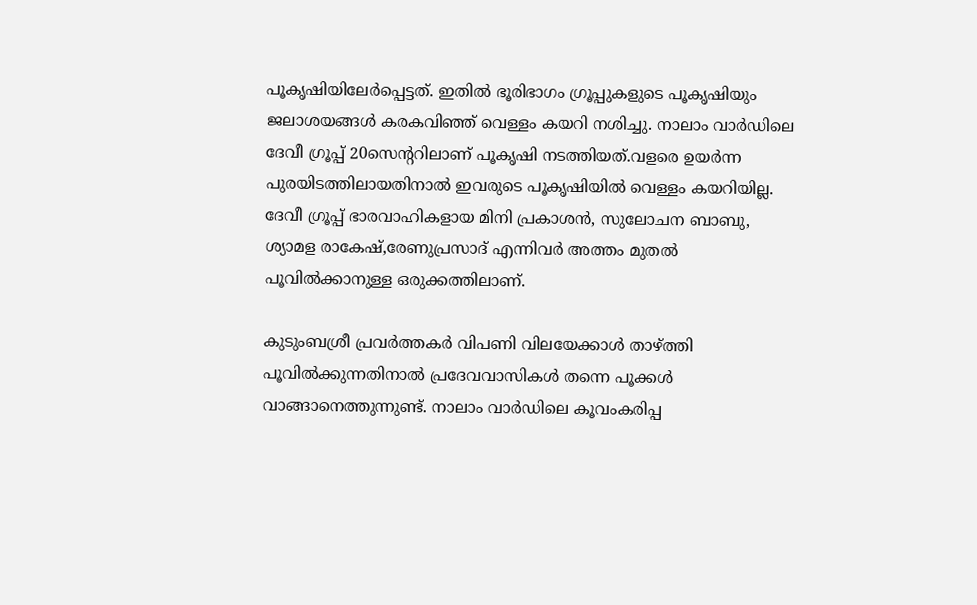പൂകൃഷിയിലേർപ്പെട്ടത്. ഇതിൽ ഭൂരിഭാഗം ഗ്രൂപ്പുകളുടെ പൂകൃഷിയും ജലാശയങ്ങൾ കരകവിഞ്ഞ് വെള്ളം കയറി നശിച്ചു. നാലാം വാർഡിലെ ദേവീ ഗ്രൂപ്പ് 20സെന്‍ററിലാണ് പൂകൃഷി നടത്തിയത്.വളരെ ഉയർന്ന പുരയിടത്തിലായതിനാൽ ഇവരുടെ പൂകൃഷിയിൽ വെള്ളം കയറിയില്ല. ദേവീ ഗ്രൂപ്പ് ഭാരവാഹികളായ മിനി പ്രകാശൻ, സുലോചന ബാബു, ശ്യാമള രാകേഷ്,രേണുപ്രസാദ് എന്നിവർ അത്തം മുതൽ പൂവിൽക്കാനുള്ള ഒരുക്കത്തിലാണ്.

കുടുംബശ്രീ പ്രവർത്തകർ വിപണി വിലയേക്കാൾ താഴ്ത്തി പൂവിൽക്കുന്നതിനാൽ പ്രദേവവാസികൾ തന്നെ പൂക്കൾ വാങ്ങാനെത്തുന്നുണ്ട്. നാലാം വാർഡിലെ കൂവംകരിപ്പ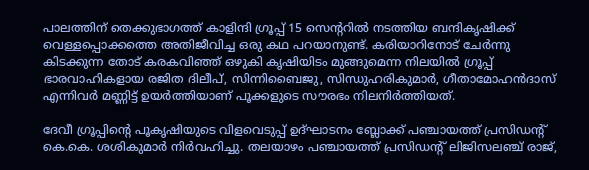പാലത്തിന് തെക്കുഭാഗത്ത് കാളിന്ദി ഗ്രൂപ്പ് 15 സെന്‍ററിൽ നടത്തിയ ബന്ദികൃഷിക്ക് വെള്ളപ്പൊക്കത്തെ അതിജീവിച്ച ഒരു കഥ പറയാനുണ്ട്. കരിയാറിനോട് ചേർന്നു കിടക്കുന്ന തോട് കരകവിഞ്ഞ് ഒഴുകി കൃഷിയിടം മുങ്ങുമെന്ന നിലയിൽ ഗ്രൂപ്പ് ഭാരവാഹികളായ രജിത ദിലീപ്, സിന്നിബൈജു, സിന്ധുഹരികുമാർ, ഗീതാമോഹൻദാസ് എന്നിവർ മണ്ണിട്ട് ഉയർത്തിയാണ് പൂക്കളുടെ സൗരഭം നിലനിർത്തിയത്.

ദേവീ ഗ്രൂപ്പിന്‍റെ പൂകൃഷിയുടെ വിളവെടുപ്പ് ഉദ്ഘാടനം ബ്ലോക്ക് പഞ്ചായത്ത് പ്രസിഡന്‍റ് കെ.കെ. ശശികുമാർ നിർവഹിച്ചു. തലയാഴം പഞ്ചായത്ത് പ്രസിഡന്‍റ് ലിജിസലഞ്ച് രാജ്,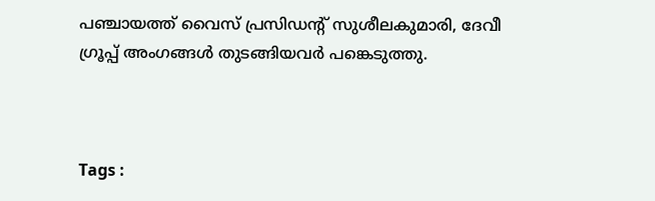പഞ്ചായത്ത് വൈസ് പ്രസിഡന്‍റ് സുശീലകുമാരി, ദേവീ ഗ്രൂപ്പ് അംഗങ്ങൾ തുടങ്ങിയവർ പങ്കെടുത്തു.



Tags :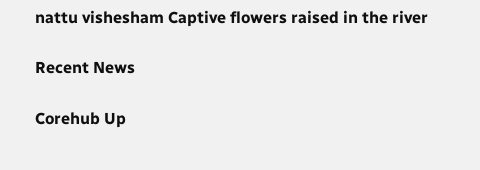nattu vishesham Captive flowers raised in the river

Recent News

Corehub Up